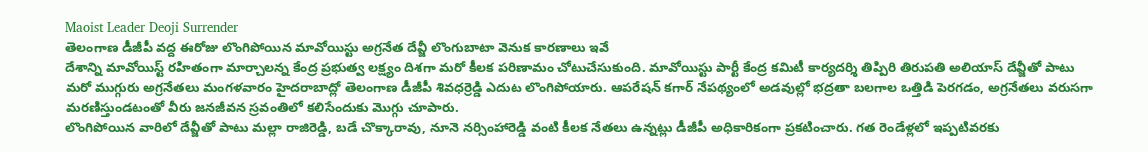Maoist Leader Deoji Surrender
తెలంగాణ డీజీపీ వద్ద ఈరోజు లొంగిపోయిన మావోయిస్టు అగ్రనేత దేవ్జీ లొంగుబాటా వెనుక కారణాలు ఇవే
దేశాన్ని మావోయిస్ట్ రహితంగా మార్చాలన్న కేంద్ర ప్రభుత్వ లక్ష్యం దిశగా మరో కీలక పరిణామం చోటుచేసుకుంది. మావోయిస్టు పార్టీ కేంద్ర కమిటీ కార్యదర్శి తిప్పిరి తిరుపతి అలియాస్ దేవ్జీతో పాటు మరో ముగ్గురు అగ్రనేతలు మంగళవారం హైదరాబాద్లో తెలంగాణ డీజీపీ శివధర్రెడ్డి ఎదుట లొంగిపోయారు. ఆపరేషన్ కగార్ నేపథ్యంలో అడవుల్లో భద్రతా బలగాల ఒత్తిడి పెరగడం, అగ్రనేతలు వరుసగా మరణిస్తుండటంతో వీరు జనజీవన స్రవంతిలో కలిసేందుకు మొగ్గు చూపారు.
లొంగిపోయిన వారిలో దేవ్జీతో పాటు మల్లా రాజిరెడ్డి, బడే చొక్కారావు, నూనె నర్సింహారెడ్డి వంటి కీలక నేతలు ఉన్నట్లు డీజీపీ అధికారికంగా ప్రకటించారు. గత రెండేళ్లలో ఇప్పటివరకు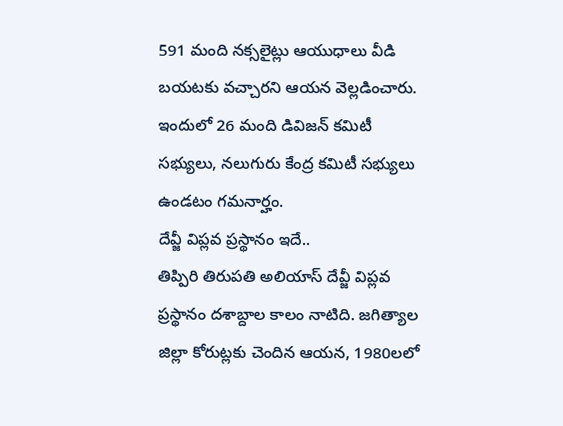591 మంది నక్సలైట్లు ఆయుధాలు వీడి బయటకు వచ్చారని ఆయన వెల్లడించారు. ఇందులో 26 మంది డివిజన్ కమిటీ సభ్యులు, నలుగురు కేంద్ర కమిటీ సభ్యులు ఉండటం గమనార్హం.
దేవ్జీ విప్లవ ప్రస్థానం ఇదే..
తిప్పిరి తిరుపతి అలియాస్ దేవ్జీ విప్లవ ప్రస్థానం దశాబ్దాల కాలం నాటిది. జగిత్యాల జిల్లా కోరుట్లకు చెందిన ఆయన, 1980లలో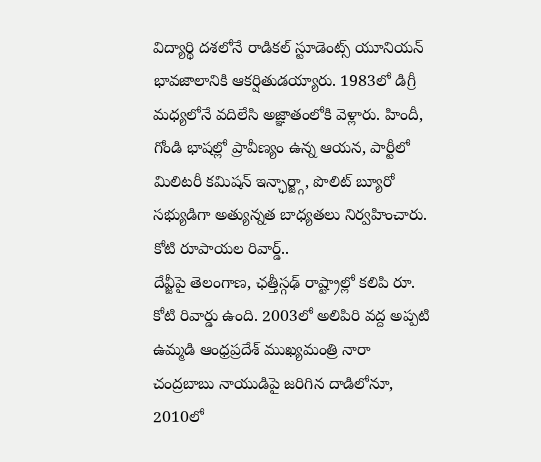విద్యార్థి దశలోనే రాడికల్ స్టూడెంట్స్ యూనియన్ భావజాలానికి ఆకర్షితుడయ్యారు. 1983లో డిగ్రీ మధ్యలోనే వదిలేసి అజ్ఞాతంలోకి వెళ్లారు. హిందీ, గోండి భాషల్లో ప్రావీణ్యం ఉన్న ఆయన, పార్టీలో మిలిటరీ కమిషన్ ఇన్ఛార్జ్గా, పొలిట్ బ్యూరో సభ్యుడిగా అత్యున్నత బాధ్యతలు నిర్వహించారు.
కోటి రూపాయల రివార్డ్..
దేవ్జీపై తెలంగాణ, ఛత్తీస్గఢ్ రాష్ట్రాల్లో కలిపి రూ. కోటి రివార్డు ఉంది. 2003లో అలిపిరి వద్ద అప్పటి ఉమ్మడి ఆంధ్రప్రదేశ్ ముఖ్యమంత్రి నారా చంద్రబాబు నాయుడిపై జరిగిన దాడిలోనూ, 2010లో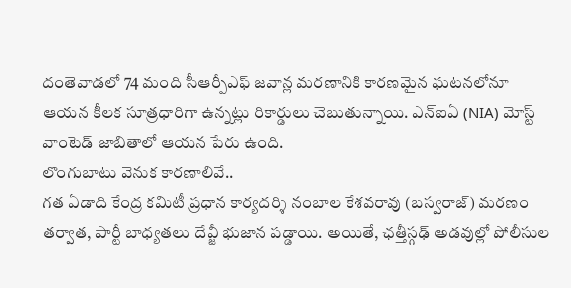దంతెవాడలో 74 మంది సీఆర్పీఎఫ్ జవాన్ల మరణానికి కారణమైన ఘటనలోనూ ఆయన కీలక సూత్రధారిగా ఉన్నట్లు రికార్డులు చెబుతున్నాయి. ఎన్ఐఏ (NIA) మోస్ట్ వాంటెడ్ జాబితాలో ఆయన పేరు ఉంది.
లొంగుబాటు వెనుక కారణాలివే..
గత ఏడాది కేంద్ర కమిటీ ప్రధాన కార్యదర్శి నంబాల కేశవరావు (బస్వరాజ్) మరణం తర్వాత, పార్టీ బాధ్యతలు దేవ్జీ భుజాన పడ్డాయి. అయితే, ఛత్తీస్గఢ్ అడవుల్లో పోలీసుల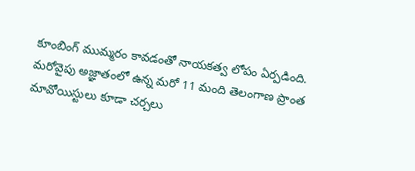కూంబింగ్ ముమ్మరం కావడంతో నాయకత్వ లోపం ఏర్పడింది. మరోవైపు అజ్ఞాతంలో ఉన్న మరో 11 మంది తెలంగాణ ప్రాంత మావోయిస్టులు కూడా చర్చలు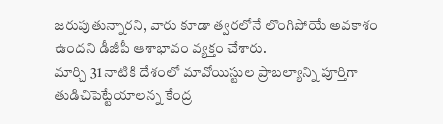జరుపుతున్నారని, వారు కూడా త్వరలోనే లొంగిపోయే అవకాశం ఉందని డీజీపీ ఆశాభావం వ్యక్తం చేశారు.
మార్చి 31 నాటికి దేశంలో మావోయిస్టుల ప్రాబల్యాన్ని పూర్తిగా తుడిచిపెట్టేయాలన్న కేంద్ర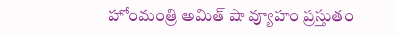హోంమంత్రి అమిత్ షా వ్యూహం ప్రస్తుతం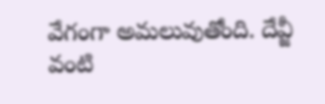వేగంగా అమలువుతోంది. దేవ్జీ వంటి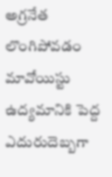అగ్రనేత లొంగిపోవడం మావోయిస్టు ఉద్యమానికి పెద్ద ఎదురుదెబ్బగా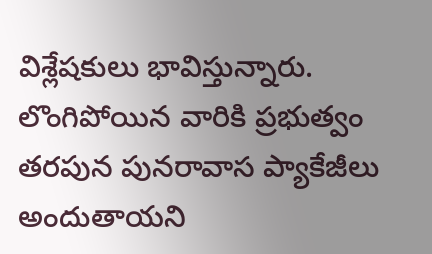విశ్లేషకులు భావిస్తున్నారు. లొంగిపోయిన వారికి ప్రభుత్వం తరపున పునరావాస ప్యాకేజీలు అందుతాయని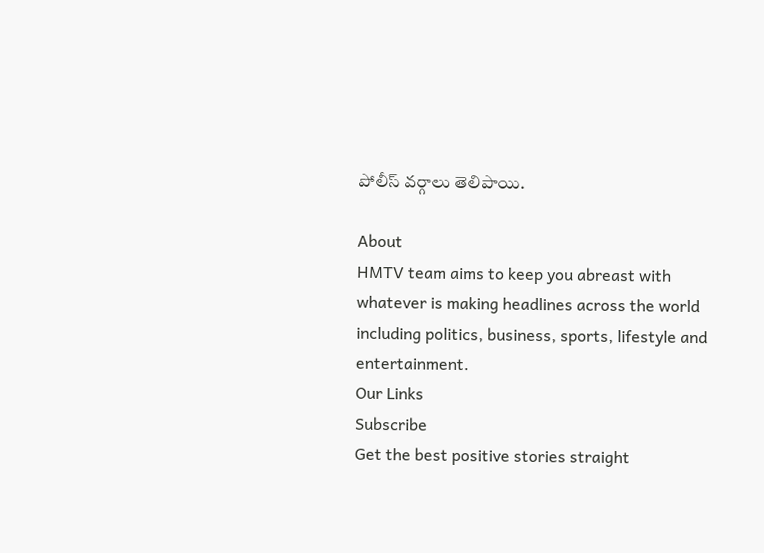పోలీస్ వర్గాలు తెలిపాయి.

About
HMTV team aims to keep you abreast with whatever is making headlines across the world including politics, business, sports, lifestyle and entertainment.
Our Links
Subscribe
Get the best positive stories straight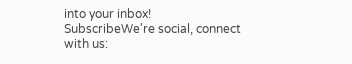into your inbox!
SubscribeWe're social, connect with us: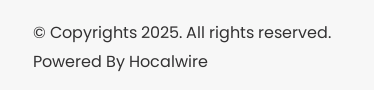© Copyrights 2025. All rights reserved.
Powered By Hocalwire